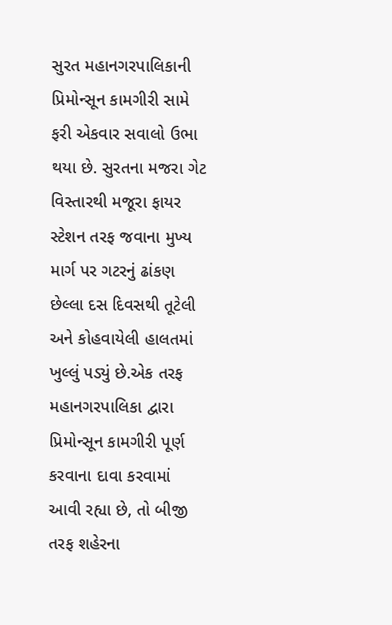સુરત મહાનગરપાલિકાની પ્રિમોન્સૂન કામગીરી સામે ફરી એકવાર સવાલો ઉભા થયા છે. સુરતના મજરા ગેટ વિસ્તારથી મજૂરા ફાયર સ્ટેશન તરફ જવાના મુખ્ય માર્ગ પર ગટરનું ઢાંકણ છેલ્લા દસ દિવસથી તૂટેલી અને કોહવાયેલી હાલતમાં ખુલ્લું પડ્યું છે.એક તરફ મહાનગરપાલિકા દ્વારા પ્રિમોન્સૂન કામગીરી પૂર્ણ કરવાના દાવા કરવામાં આવી રહ્યા છે, તો બીજી તરફ શહેરના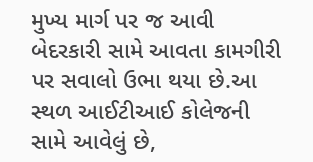મુખ્ય માર્ગ પર જ આવી બેદરકારી સામે આવતા કામગીરી પર સવાલો ઉભા થયા છે.આ સ્થળ આઈટીઆઈ કોલેજની સામે આવેલું છે,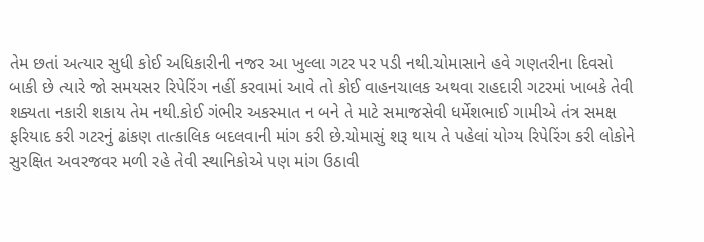તેમ છતાં અત્યાર સુધી કોઈ અધિકારીની નજર આ ખુલ્લા ગટર પર પડી નથી.ચોમાસાને હવે ગણતરીના દિવસો બાકી છે ત્યારે જો સમયસર રિપેરિંગ નહીં કરવામાં આવે તો કોઈ વાહનચાલક અથવા રાહદારી ગટરમાં ખાબકે તેવી શક્યતા નકારી શકાય તેમ નથી.કોઈ ગંભીર અકસ્માત ન બને તે માટે સમાજસેવી ધર્મેશભાઈ ગામીએ તંત્ર સમક્ષ ફરિયાદ કરી ગટરનું ઢાંકણ તાત્કાલિક બદલવાની માંગ કરી છે.ચોમાસું શરૂ થાય તે પહેલાં યોગ્ય રિપેરિંગ કરી લોકોને સુરક્ષિત અવરજવર મળી રહે તેવી સ્થાનિકોએ પણ માંગ ઉઠાવી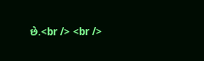છે.<br /> <br />